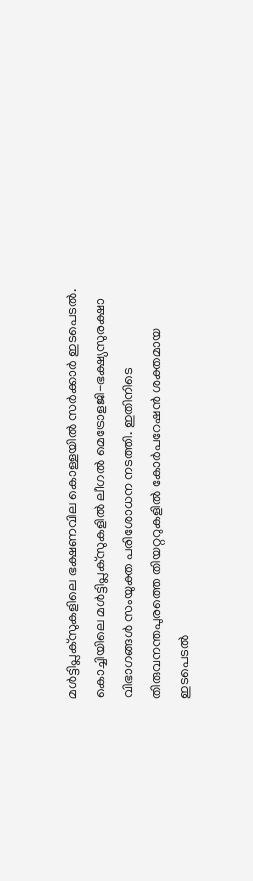മൾട്ടിപ്ലക്സുകളിലെ ഭക്ഷണവില കൊള്ളയിൽ സർക്കാർ ഇടപെടൽ. കൊച്ചിയിലെ മൾട്ടിപ്ലക്സുകളിൽ ലീഗൽ മെട്രോളജി-ഭക്ഷ്യസുരക്ഷാ വിഭാഗങ്ങൾ സംയുക്ത പരിശോധന നടത്തി. ഇതിനിടെ തിരുവനന്തപുരത്തെ തിയറ്ററുകളിൽ കോർപറേഷൻ ശക്തമായ ഇടപെടൽ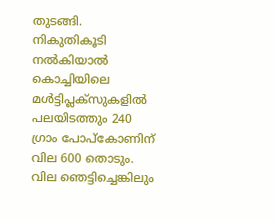തുടങ്ങി.
നികുതികൂടി നൽകിയാൽ കൊച്ചിയിലെ മൾട്ടിപ്ലക്സുകളിൽ പലയിടത്തും 240 ഗ്രാം പോപ്കോണിന് വില 600 തൊടും. വില ഞെട്ടിച്ചെങ്കിലും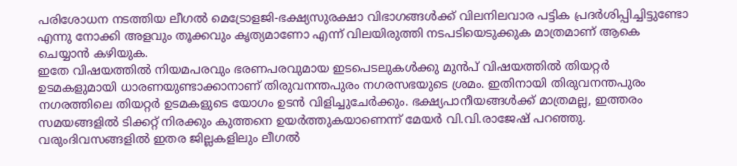പരിശോധന നടത്തിയ ലീഗൽ മെട്രോളജി-ഭക്ഷ്യസുരക്ഷാ വിഭാഗങ്ങൾക്ക് വിലനിലവാര പട്ടിക പ്രദർശിപ്പിച്ചിട്ടുണ്ടോ എന്നു നോക്കി അളവും തൂക്കവും കൃത്യമാണോ എന്ന് വിലയിരുത്തി നടപടിയെടുക്കുക മാത്രമാണ് ആകെ ചെയ്യാൻ കഴിയുക.
ഇതേ വിഷയത്തിൽ നിയമപരവും ഭരണപരവുമായ ഇടപെടലുകൾക്കു മുൻപ് വിഷയത്തിൽ തിയറ്റർ ഉടമകളുമായി ധാരണയുണ്ടാക്കാനാണ് തിരുവനന്തപുരം നഗരസഭയുടെ ശ്രമം. ഇതിനായി തിരുവനന്തപുരം നഗരത്തിലെ തിയറ്റർ ഉടമകളുടെ യോഗം ഉടൻ വിളിച്ചുചേർക്കും. ഭക്ഷ്യപാനീയങ്ങൾക്ക് മാത്രമല്ല, ഇത്തരം സമയങ്ങളിൽ ടിക്കറ്റ് നിരക്കും കുത്തനെ ഉയർത്തുകയാണെന്ന് മേയർ വി.വി.രാജേഷ് പറഞ്ഞു.
വരുംദിവസങ്ങളിൽ ഇതര ജില്ലകളിലും ലീഗൽ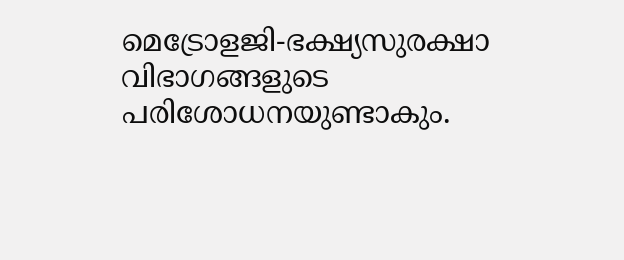മെട്രോളജി-ഭക്ഷ്യസുരക്ഷാ വിഭാഗങ്ങളുടെ പരിശോധനയുണ്ടാകും.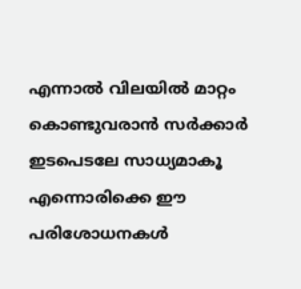എന്നാൽ വിലയിൽ മാറ്റം കൊണ്ടുവരാൻ സർക്കാർ ഇടപെടലേ സാധ്യമാകൂ എന്നൊരിക്കെ ഈ പരിശോധനകൾ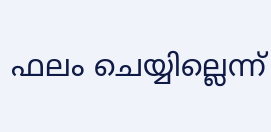ഫലം ചെയ്യില്ലെന്ന്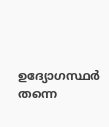ഉദ്യോഗസ്ഥർ തന്നെ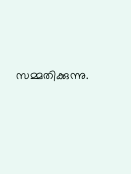സമ്മതിക്കുന്നു.